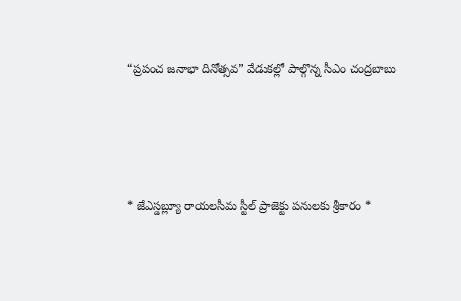“ప్రపంచ జనాభా దినోత్సవ” వేడుకల్లో పాల్గొన్న సీఎం చంద్రబాబు




* జేఎస్డబ్ల్యూ రాయలసీమ స్టీల్ ప్రాజెక్టు పనులకు శ్రీకారం *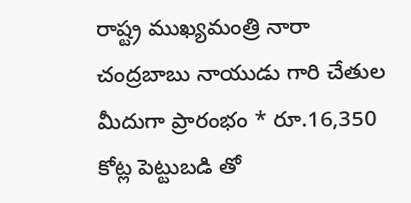రాష్ట్ర ముఖ్యమంత్రి నారా చంద్రబాబు నాయుడు గారి చేతుల మీదుగా ప్రారంభం * రూ.16,350 కోట్ల పెట్టుబడి తో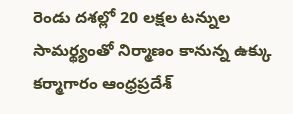రెండు దశల్లో 20 లక్షల టన్నుల సామర్థ్యంతో నిర్మాణం కానున్న ఉక్కు కర్మాగారం ఆంధ్రప్రదేశ్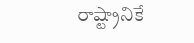రాష్ట్రానికే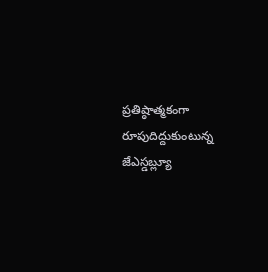ప్రతిష్ఠాత్మకంగా రూపుదిద్దుకుంటున్న జేఎస్డబ్ల్యూ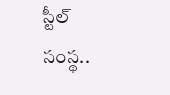స్టీల్ సంస్థ..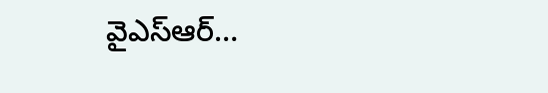వైఎస్ఆర్…